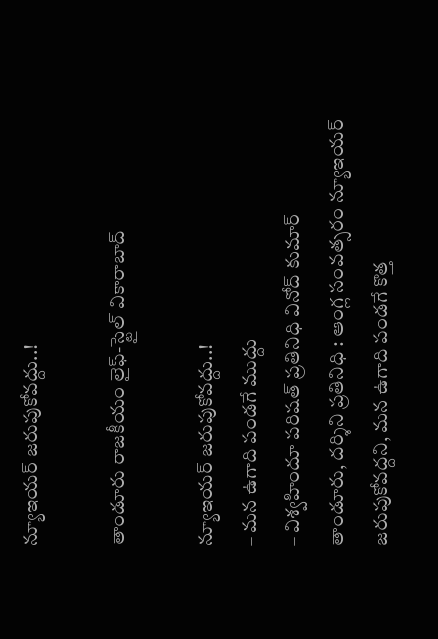న్యూఇయర్ జరుపుకోవద్దు..!

తాండూరు రాజకీయం లైఫ్-స్టైల్ వికారాబాద్

న్యూఇయర్ జరుపుకోవద్దు..!
– మన ఉగాది పండగే ముద్దు
– విశ్వహిందూ పరిషత్ ప్రతినిధి వినోద్ కుమార్
తాండూరు, దర్శిని ప్రతినిధి : ఆంగ్ల సంవత్సరం న్యూఇయర్ జరుపుకోవద్దని, మన ఉగాది పండగే కొత్త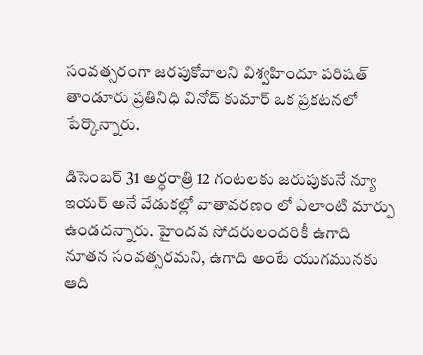సంవత్సరంగా జరపుకోవాలని విశ్వహిందూ పరిషత్ తాండూరు ప్రతినిధి వినోద్ కుమార్ ఒక ప్రకటనలో పేర్కొన్నారు.

డిసెంబర్ 31 అర్ధరాత్రి 12 గంటలకు జరుపుకునే న్యూ ఇయర్ అనే వేడుకల్లో వాతావరణం లో ఎలాంటి మార్పు ఉండదన్నారు. హైందవ సోదరులందరికీ ఉగాది నూతన సంవత్సరమని, ఉగాది అంటే యుగమునకు ఆది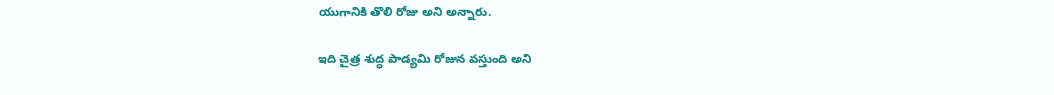యుగానికి తొలి రోజు అని అన్నారు.

ఇది చైత్ర శుద్ధ పాడ్యమి రోజున వస్తుంది అని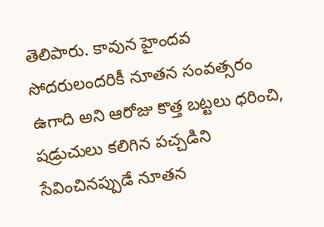తెలిపారు. కావున హైందవ సోదరులందరికీ నూతన సంవత్సరం ఉగాది అని ఆరోజు కొత్త బట్టలు ధరించి, షడ్రుచులు కలిగిన పచ్చడిని సేవించినప్పుడే నూతన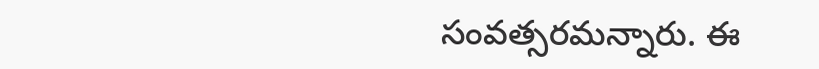సంవత్సరమన్నారు. ఈ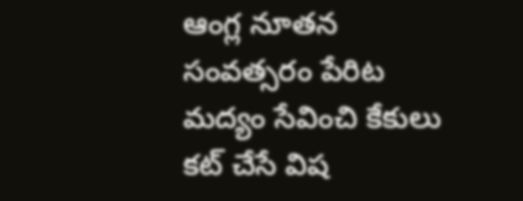ఆంగ్ల నూతన సంవత్సరం పేరిట మద్యం సేవించి కేకులు కట్ చేసే విష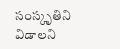సంస్కృతిని విడాలని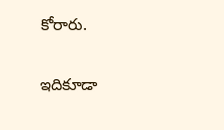కోరారు.

ఇదికూడా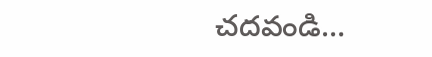చదవండి…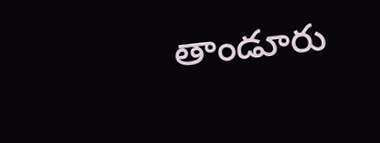తాండూరు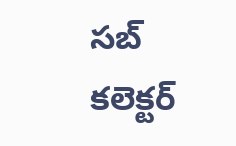సబ్‌ కలెక్టర్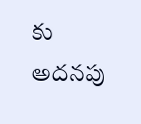కు అదనపు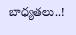బాధ్యతలు..!